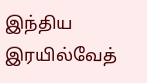இந்திய இரயில்வேத்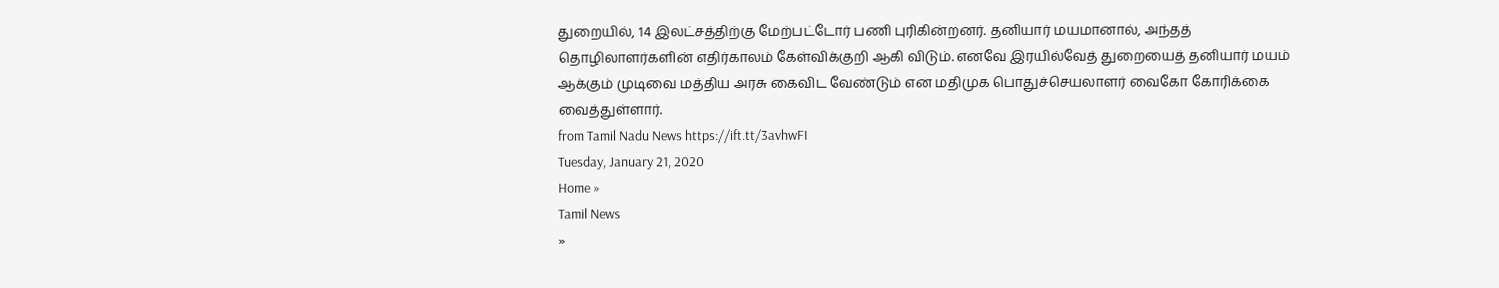துறையில், 14 இலட்சத்திற்கு மேற்பட்டோர் பணி புரிகின்றனர். தனியார் மயமானால், அந்தத் தொழிலாளர்களின் எதிர்காலம் கேள்விக்குறி ஆகி விடும். எனவே இரயில்வேத் துறையைத் தனியார் மயம் ஆக்கும் முடிவை மத்திய அரசு கைவிட வேண்டும் என மதிமுக பொதுச்செயலாளர் வைகோ கோரிக்கை வைத்துள்ளார்.
from Tamil Nadu News https://ift.tt/3avhwFI
Tuesday, January 21, 2020
Home »
Tamil News
»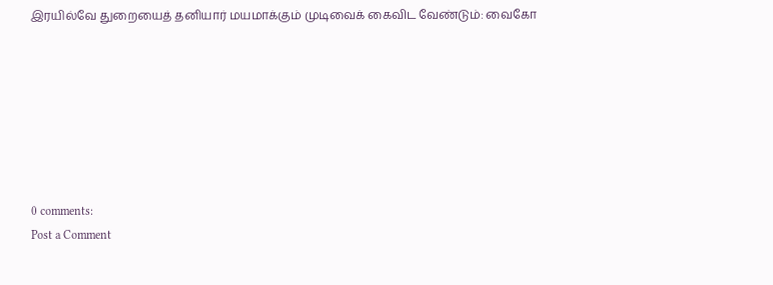இரயில்வே துறையைத் தனியார் மயமாக்கும் முடிவைக் கைவிட வேண்டும்: வைகோ







0 comments:
Post a Comment